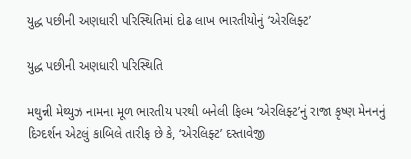યુદ્ધ પછીની અણધારી પરિસ્થિતિમાં દોઢ લાખ ભારતીયોનું ‘એરલિફ્ટ’

યુદ્ધ પછીની અણધારી પરિસ્થિતિ

મથુન્ની મેથ્યુઝ નામના મૂળ ભારતીય પરથી બનેલી ફિલ્મ ‘એરલિફ્ટ’નું રાજા કૃષ્ણ મેનનનું દિગ્દર્શન એટલું કાબિલે તારીફ છે કે, ‘એરલિફ્ટ’ દસ્તાવેજી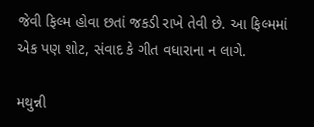જેવી ફિલ્મ હોવા છતાં જકડી રાખે તેવી છે. આ ફિલ્મમાં એક પણ શોટ, સંવાદ કે ગીત વધારાના ન લાગે.

મથુન્ની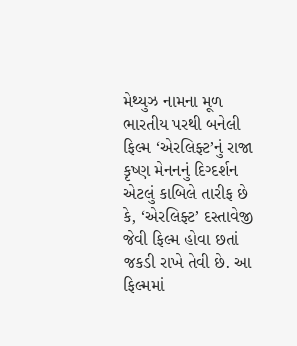મેથ્યુઝ નામના મૂળ ભારતીય પરથી બનેલી ફિલ્મ ‘એરલિફ્ટ’નું રાજા કૃષ્ણ મેનનનું દિગ્દર્શન એટલું કાબિલે તારીફ છે કે, ‘એરલિફ્ટ’ દસ્તાવેજી જેવી ફિલ્મ હોવા છતાં જકડી રાખે તેવી છે. આ ફિલ્મમાં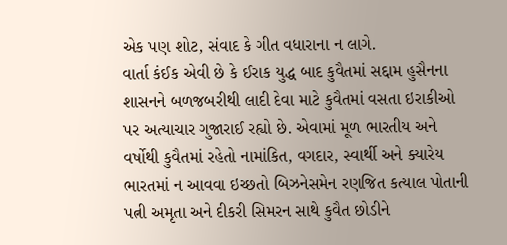એક પણ શોટ, સંવાદ કે ગીત વધારાના ન લાગે.
વાર્તા કંઈક એવી છે કે ઈરાક યુદ્ધ બાદ કુવૈતમાં સદ્દામ હુસૈનના શાસનને બળજબરીથી લાદી દેવા માટે કુવૈતમાં વસતા ઇરાકીઓ પર અત્યાચાર ગુજારાઈ રહ્યો છે. એવામાં મૂળ ભારતીય અને વર્ષોથી કુવૈતમાં રહેતો નામાંકિત, વગદાર, સ્વાર્થી અને ક્યારેય ભારતમાં ન આવવા ઇચ્છતો બિઝનેસમેન રણજિત કત્યાલ પોતાની પત્ની અમૃતા અને દીકરી સિમરન સાથે કુવૈત છોડીને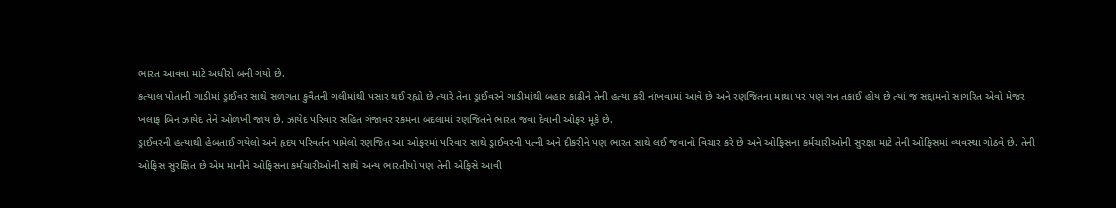ભારત આવવા માટે અધીરો બની ગયો છે.
કત્યાલ પોતાની ગાડીમાં ડ્રાઈવર સાથે સળગતા કુવૈતની ગલીમાંથી પસાર થઈ રહ્યો છે ત્યારે તેના ડ્રાઈવરને ગાડીમાંથી બહાર કાઢીને તેની હત્યા કરી નાંખવામાં આવે છે અને રણજિતના માથા પર પણ ગન તકાઈ હોય છે ત્યાં જ સદ્દામનો સાગરિત એવો મેજર ખલાફ બિન ઝાયેદ તેને ઓળખી જાય છે. ઝાયેદ પરિવાર સહિત ગંજાવર રકમના બદલામાં રણજિતને ભારત જવા દેવાની ઓફર મૂકે છે.
ડ્રાઈવરની હત્યાથી હેબતાઈ ગયેલો અને હૃદય પરિવર્તન પામેલો રણજિત આ ઓફરમાં પરિવાર સાથે ડ્રાઈવરની પત્ની અને દીકરીને પણ ભારત સાથે લઈ જવાનો વિચાર કરે છે અને ઓફિસના કર્મચારીઓની સુરક્ષા માટે તેની ઓફિસમાં વ્યવસ્થા ગોઠવે છે. તેની ઓફિસ સુરક્ષિત છે એમ માનીને ઓફિસના કર્મચારીઓની સાથે અન્ય ભારતીયો પણ તેની એફિસે આવી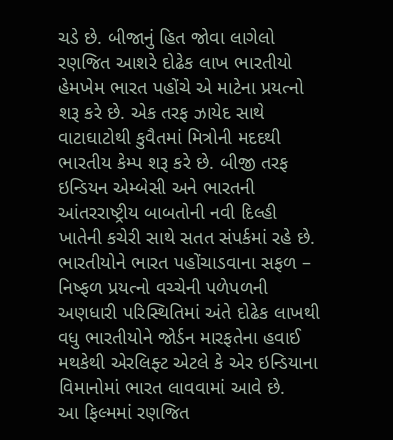ચડે છે. બીજાનું હિત જોવા લાગેલો રણજિત આશરે દોઢેક લાખ ભારતીયો હેમખેમ ભારત પહોંચે એ માટેના પ્રયત્નો શરૂ કરે છે. એક તરફ ઝાયેદ સાથે વાટાઘાટોથી કુવૈતમાં મિત્રોની મદદથી ભારતીય કેમ્પ શરૂ કરે છે. બીજી તરફ ઇન્ડિયન એમ્બેસી અને ભારતની આંતરરાષ્ટ્રીય બાબતોની નવી દિલ્હી ખાતેની કચેરી સાથે સતત સંપર્કમાં રહે છે.
ભારતીયોને ભારત પહોંચાડવાના સફળ – નિષ્ફળ પ્રયત્નો વચ્ચેની પળેપળની અણધારી પરિસ્થિતિમાં અંતે દોઢેક લાખથી વધુ ભારતીયોને જોર્ડન મારફતેના હવાઈ મથકેથી એરલિફ્ટ એટલે કે એર ઇન્ડિયાના વિમાનોમાં ભારત લાવવામાં આવે છે.
આ ફિલ્મમાં રણજિત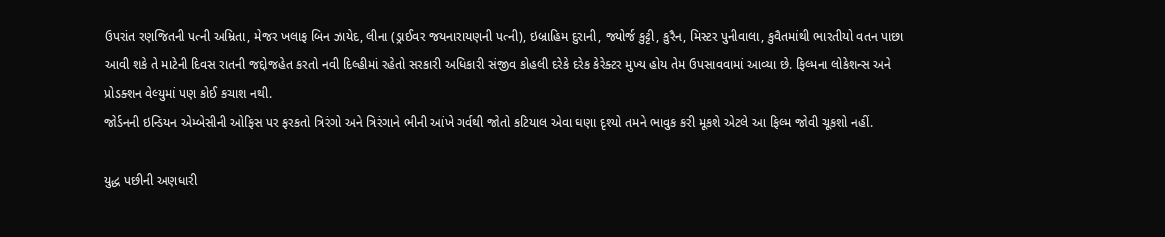ઉપરાંત રણજિતની પત્ની અમ્રિતા, મેજર ખલાફ બિન ઝાયેદ, લીના (ડ્રાઈવર જયનારાયણની પત્ની), ઇબ્રાહિમ દુરાની, જ્યોર્જ કુટ્ટી, કુરૈન, મિસ્ટર પુનીવાલા, કુવૈતમાંથી ભારતીયો વતન પાછા આવી શકે તે માટેની દિવસ રાતની જદ્દોજહેત કરતો નવી દિલ્હીમાં રહેતો સરકારી અધિકારી સંજીવ કોહલી દરેકે દરેક કેરેક્ટર મુખ્ય હોય તેમ ઉપસાવવામાં આવ્યા છે. ફિલ્મના લોકેશન્સ અને પ્રોડક્શન વેલ્યુમાં પણ કોઈ કચાશ નથી.
જોર્ડનની ઇન્ડિયન એમ્બેસીની ઓફિસ પર ફરકતો ત્રિરંગો અને ત્રિરંગાને ભીની આંખે ગર્વથી જોતો કટિયાલ એવા ઘણા દૃશ્યો તમને ભાવુક કરી મૂકશે એટલે આ ફિલ્મ જોવી ચૂકશો નહીં.

યુદ્ધ પછીની અણધારી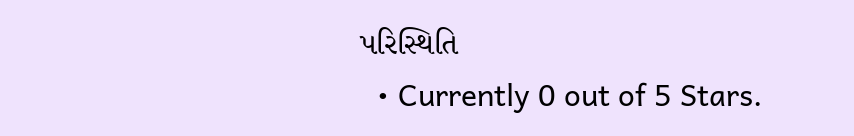પરિસ્થિતિ
  • Currently 0 out of 5 Stars.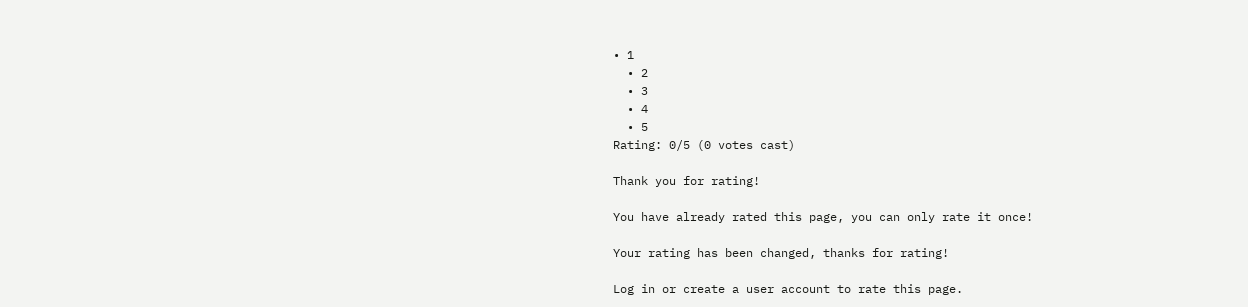• 1
  • 2
  • 3
  • 4
  • 5
Rating: 0/5 (0 votes cast)

Thank you for rating!

You have already rated this page, you can only rate it once!

Your rating has been changed, thanks for rating!

Log in or create a user account to rate this page.